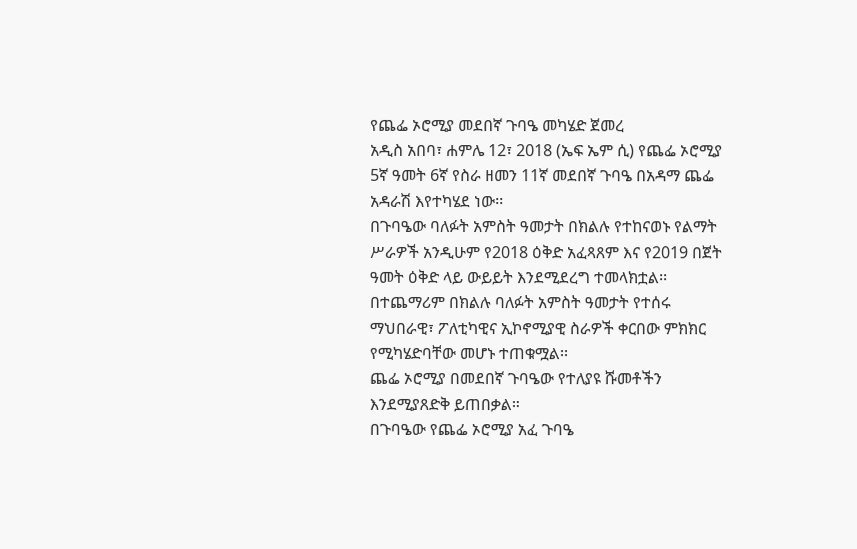የጨፌ ኦሮሚያ መደበኛ ጉባዔ መካሄድ ጀመረ
አዲስ አበባ፣ ሐምሌ 12፣ 2018 (ኤፍ ኤም ሲ) የጨፌ ኦሮሚያ 5ኛ ዓመት 6ኛ የስራ ዘመን 11ኛ መደበኛ ጉባዔ በአዳማ ጨፌ አዳራሽ እየተካሄደ ነው፡፡
በጉባዔው ባለፉት አምስት ዓመታት በክልሉ የተከናወኑ የልማት ሥራዎች አንዲሁም የ2018 ዕቅድ አፈጻጸም እና የ2019 በጀት ዓመት ዕቅድ ላይ ውይይት እንደሚደረግ ተመላክቷል፡፡
በተጨማሪም በክልሉ ባለፉት አምስት ዓመታት የተሰሩ ማህበራዊ፣ ፖለቲካዊና ኢኮኖሚያዊ ስራዎች ቀርበው ምክክር የሚካሄድባቸው መሆኑ ተጠቁሟል፡፡
ጨፌ ኦሮሚያ በመደበኛ ጉባዔው የተለያዩ ሹመቶችን እንደሚያጸድቅ ይጠበቃል።
በጉባዔው የጨፌ ኦሮሚያ አፈ ጉባዔ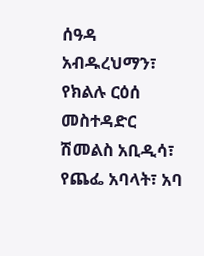ሰዓዳ አብዱረህማን፣ የክልሉ ርዕሰ መስተዳድር ሽመልስ አቢዲሳ፣ የጨፌ አባላት፣ አባ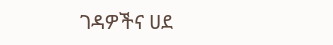ገዳዎችና ሀደ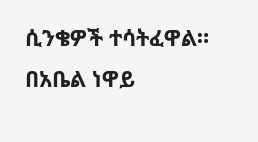ሲንቄዎች ተሳትፈዋል።
በአቤል ነዋይ